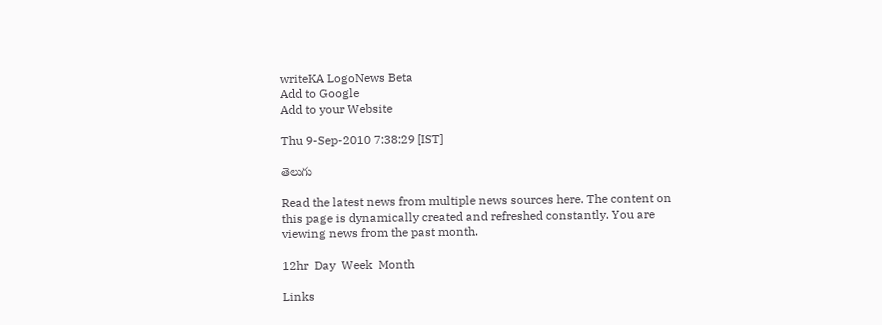writeKA LogoNews Beta
Add to Google
Add to your Website

Thu 9-Sep-2010 7:38:29 [IST]

తెలుగు

Read the latest news from multiple news sources here. The content on this page is dynamically created and refreshed constantly. You are viewing news from the past month.

12hr  Day  Week  Month

Links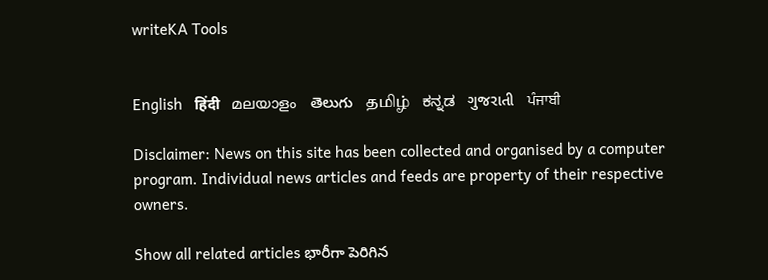writeKA Tools


English   हिंदी   മലയാളം   తెలుగు   தமிழ்   ಕನ್ನಡ   ગુજરાતી   ਪੰਜਾਬੀ

Disclaimer: News on this site has been collected and organised by a computer program. Individual news articles and feeds are property of their respective owners.

Show all related articles భారీగా పెరిగిన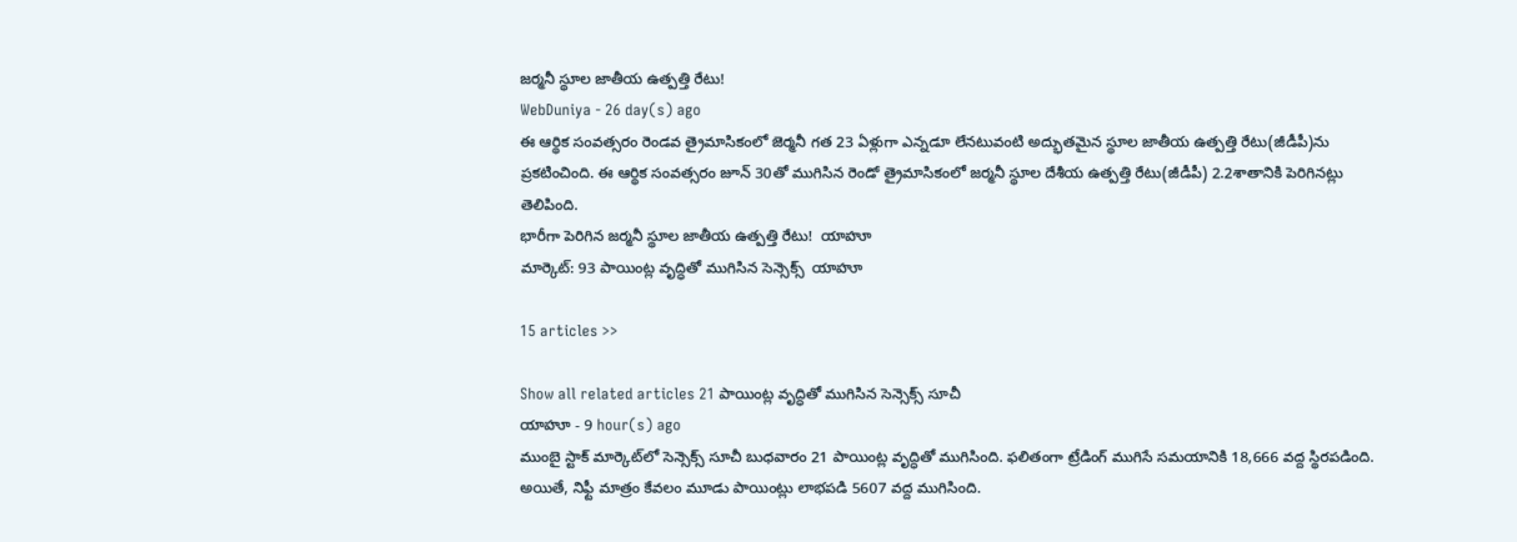జర్మనీ స్థూల జాతీయ ఉత్పత్తి రేటు!
WebDuniya - 26 day(s) ago
ఈ ఆర్థిక సంవత్సరం రెండవ త్రైమాసికంలో జెర్మనీ గత 23 ఏళ్లుగా ఎన్నడూ లేనటువంటి అద్భుతమైన స్థూల జాతీయ ఉత్పత్తి రేటు(జీడీపీ)ను ప్రకటించింది. ఈ ఆర్థిక సంవత్సరం జూన్ 30తో ముగిసిన రెండో త్రైమాసికంలో జర్మనీ స్థూల దేశీయ ఉత్పత్తి రేటు(జీడీపీ) 2.2శాతానికి పెరిగినట్లు తెలిపింది.
భారీగా పెరిగిన జర్మనీ స్థూల జాతీయ ఉత్పత్తి రేటు!  యాహూ
మార్కెట్: 93 పాయింట్ల వృద్ధితో ముగిసిన సెన్సెక్స్  యాహూ

15 articles >>

Show all related articles 21 పాయింట్ల వృద్ధితో ముగిసిన సెన్సెక్స్ సూచీ
యాహూ - 9 hour(s) ago
ముంబై స్టాక్ మార్కెట్‌లో సెన్సెక్స్ సూచీ బుధవారం 21 పాయింట్ల వృద్ధితో ముగిసింది. ఫలితంగా ట్రేడింగ్ ముగిసే సమయానికి 18,666 వద్ద స్థిరపడింది. అయితే, నిఫ్టీ మాత్రం కేవలం మూడు పాయింట్లు లాభపడి 5607 వద్ద ముగిసింది.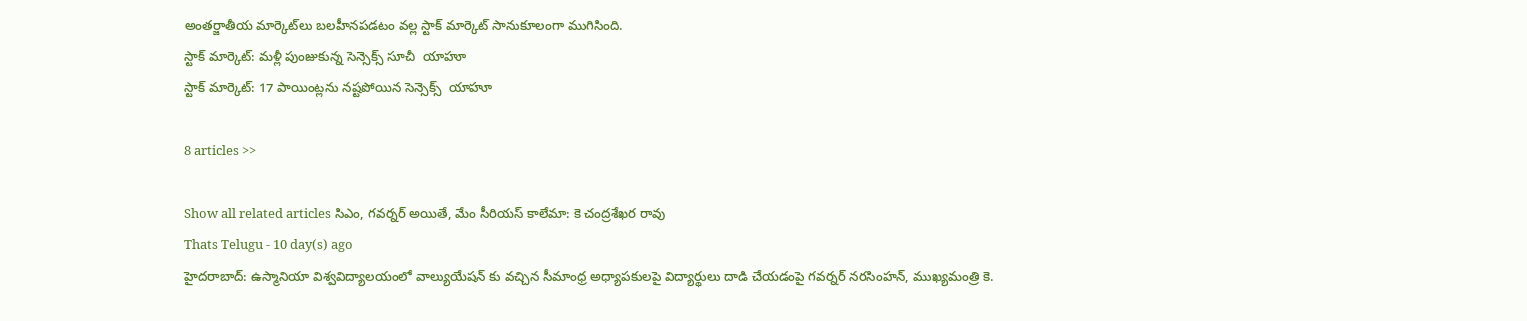అంతర్జాతీయ మార్కెట్‌లు బలహీనపడటం వల్ల స్టాక్ మార్కెట్‌ సానుకూలంగా ముగిసింది.
స్టాక్ మార్కెట్: మళ్లీ పుంజుకున్న సెన్సెక్స్ సూచీ  యాహూ
స్టాక్ మార్కెట్: 17 పాయింట్లను నష్టపోయిన సెన్సెక్స్  యాహూ

8 articles >>

Show all related articles సిఎం, గవర్నర్ అయితే, మేం సీరియస్ కాలేమా: కె చంద్రశేఖర రావు
Thats Telugu - 10 day(s) ago
హైదరాబాద్: ఉస్మానియా విశ్వవిద్యాలయంలో వాల్యుయేషన్ కు వచ్చిన సీమాంధ్ర అధ్యాపకులపై విద్యార్థులు దాడి చేయడంపై గవర్నర్ నరసింహన్, ముఖ్యమంత్రి కె.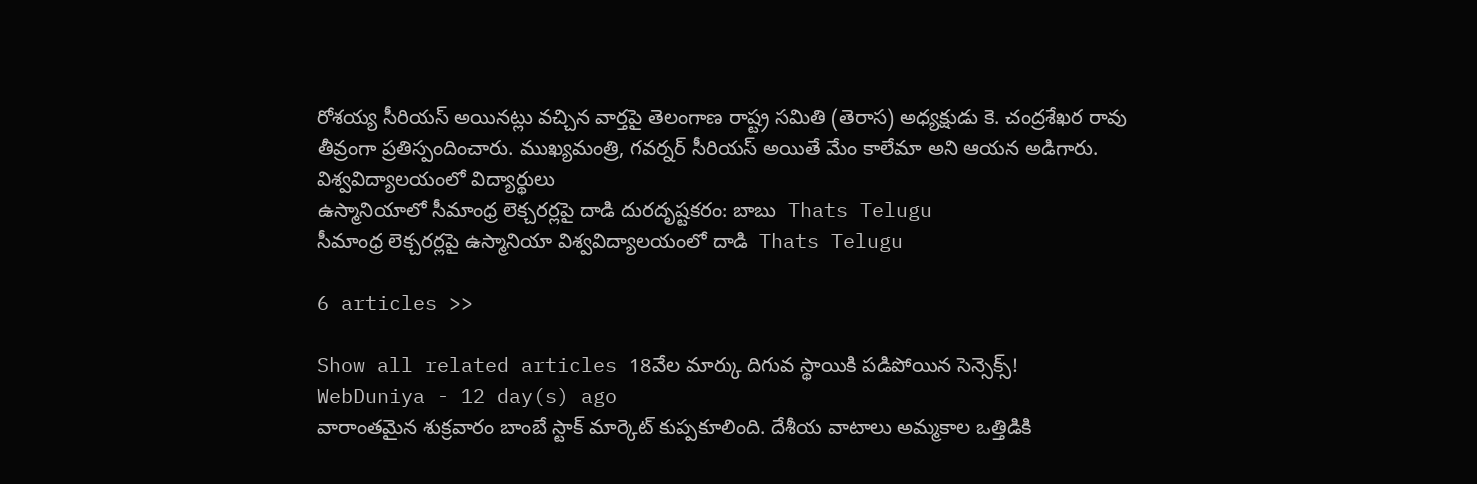రోశయ్య సీరియస్ అయినట్లు వచ్చిన వార్తపై తెలంగాణ రాష్ట్ర సమితి (తెరాస) అధ్యక్షుడు కె. చంద్రశేఖర రావు తీవ్రంగా ప్రతిస్పందించారు. ముఖ్యమంత్రి, గవర్నర్ సీరియస్ అయితే మేం కాలేమా అని ఆయన అడిగారు. విశ్వవిద్యాలయంలో విద్యార్థులు
ఉస్మానియాలో సీమాంధ్ర లెక్చరర్లపై దాడి దురదృష్టకరం: బాబు  Thats Telugu
సీమాంధ్ర లెక్చరర్లపై ఉస్మానియా విశ్వవిద్యాలయంలో దాడి  Thats Telugu

6 articles >>

Show all related articles 18వేల మార్కు దిగువ స్థాయికి పడిపోయిన సెన్సెక్స్!
WebDuniya - 12 day(s) ago
వారాంతమైన శుక్రవారం బాంబే స్టాక్ మార్కెట్ కుప్పకూలింది. దేశీయ వాటాలు అమ్మకాల ఒత్తిడికి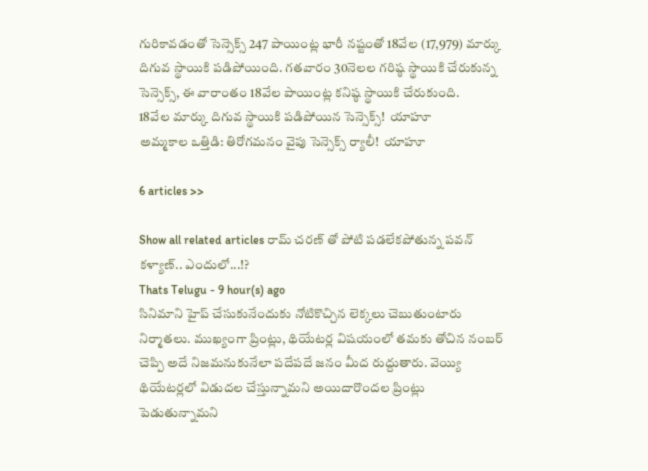గురికావడంతో సెన్సెక్స్ 247 పాయింట్ల భారీ నష్టంతో 18వేల (17,979) మార్కు దిగువ స్థాయికి పడిపోయింది. గతవారం 30నెలల గరిష్ఠ స్థాయికి చేరుకున్న సెన్సెక్స్, ఈ వారాంతం 18వేల పాయింట్ల కనిష్ఠ స్థాయికి చేరుకుంది.
18వేల మార్కు దిగువ స్థాయికి పడిపోయిన సెన్సెక్స్!  యాహూ
అమ్మకాల ఒత్తిడి: తిరోగమనం వైపు సెన్సెక్స్ ర్యాలీ!  యాహూ

6 articles >>

Show all related articles రామ్ చరణ్ తో పోటి పడలేకపోతున్న పవన్ కళ్యాణ్.. ఎందులో...!?
Thats Telugu - 9 hour(s) ago
సినిమాని హైప్ చేసుకునేందుకు నోటికొచ్చిన లెక్కలు చెబుతుంటారు నిర్మాతలు. ముఖ్యంగా ప్రింట్లు, థియేటర్ల విషయంలో తమకు తోచిన నంబర్ చెప్పి అదే నిజమనుకునేలా పదేపదే జనం మీద రుద్దుతారు. వెయ్యి థియేటర్లలో విడుదల చేస్తున్నామని అయిదారొందల ప్రింట్లు పెడుతున్నామని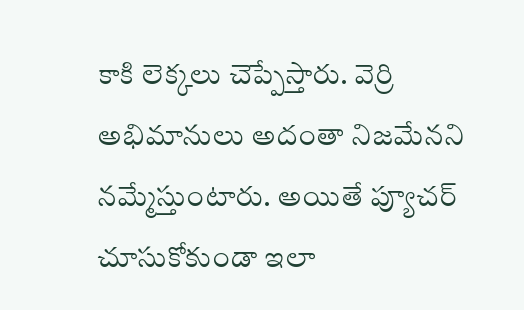కాకి లెక్కలు చెప్పేస్తారు. వెర్రి అభిమానులు అదంతా నిజమేనని నమ్మేస్తుంటారు. అయితే ప్యూచర్ చూసుకోకుండా ఇలా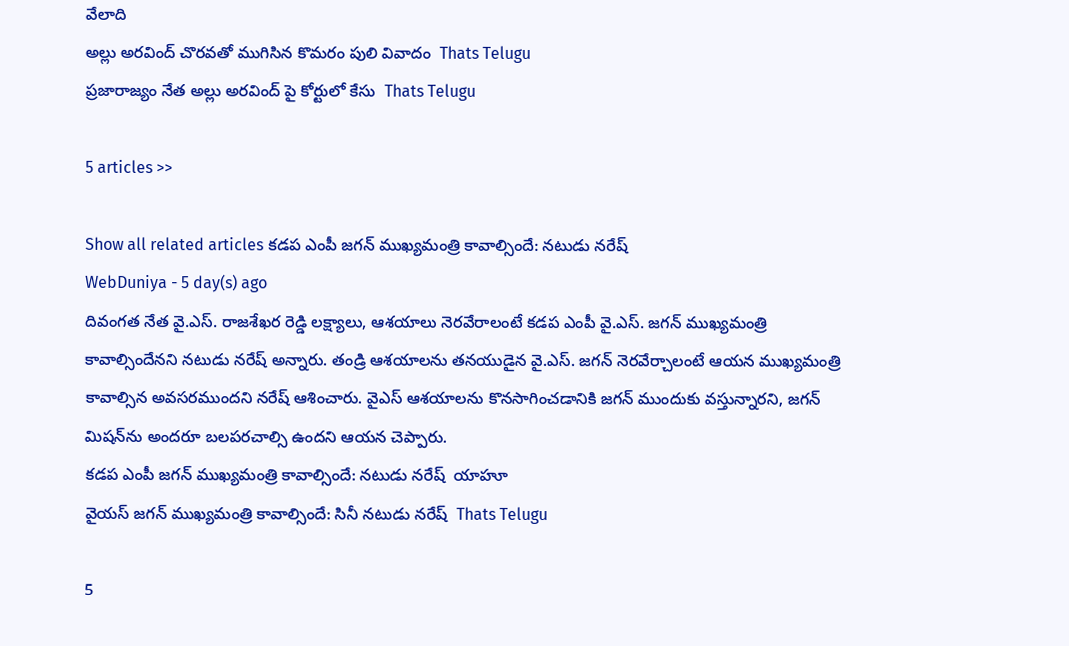వేలాది
అల్లు అరవింద్ చొరవతో ముగిసిన కొమరం పులి వివాదం  Thats Telugu
ప్రజారాజ్యం నేత అల్లు అరవింద్ పై కోర్టులో కేసు  Thats Telugu

5 articles >>

Show all related articles కడప ఎంపీ జగన్ ముఖ్యమంత్రి కావాల్సిందే: నటుడు నరేష్
WebDuniya - 5 day(s) ago
దివంగత నేత వై.ఎస్. రాజశేఖర రెడ్డి లక్ష్యాలు, ఆశయాలు నెరవేరాలంటే కడప ఎంపీ వై.ఎస్. జగన్ ముఖ్యమంత్రి కావాల్సిందేనని నటుడు నరేష్ అన్నారు. తండ్రి ఆశయాలను తనయుడైన వై.ఎస్. జగన్ నెరవేర్చాలంటే ఆయన ముఖ్యమంత్రి కావాల్సిన అవసరముందని నరేష్ ఆశించారు. వైఎస్ ఆశయాలను కొనసాగించడానికి జగన్ ముందుకు వస్తున్నారని, జగన్ మిషన్‌ను అందరూ బలపరచాల్సి ఉందని ఆయన చెప్పారు.
కడప ఎంపీ జగన్ ముఖ్యమంత్రి కావాల్సిందే: నటుడు నరేష్  యాహూ
వైయస్ జగన్ ముఖ్యమంత్రి కావాల్సిందే: సినీ నటుడు నరేష్  Thats Telugu

5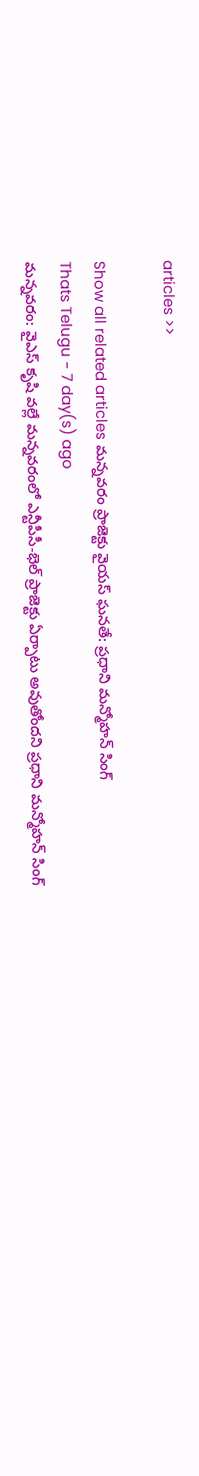articles >>

Show all related articles మన్నవరం ప్రాజెక్టు వైయస్ ఘనతే: ప్రధాని మన్మోహన్ సింగ్
Thats Telugu - 7 day(s) ago
మన్నవరం: వైఎస్‌ కృషి వల్లే మన్నవరంలో ఎన్టీపీసీ-భెల్‌ ప్రాజెక్టు ఏర్పాటు అవుతోందని ప్రధాని మన్మోహన్‌ సింగ్‌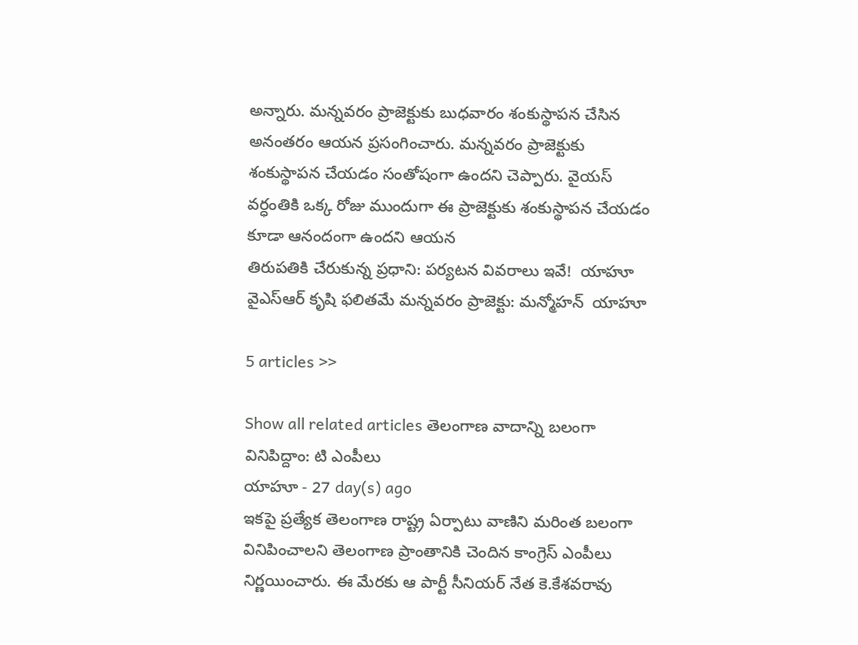అన్నారు. మన్నవరం ప్రాజెక్టుకు బుధవారం శంకుస్థాపన చేసిన అనంతరం ఆయన ప్రసంగించారు. మన్నవరం ప్రాజెక్టుకు శంకుస్థాపన చేయడం సంతోషంగా ఉందని చెప్పారు. వైయస్ వర్ధంతికి ఒక్క రోజు ముందుగా ఈ ప్రాజెక్టుకు శంకుస్థాపన చేయడం కూడా ఆనందంగా ఉందని ఆయన
తిరుపతికి చేరుకున్న ప్రధాని: పర్యటన వివరాలు ఇవే!  యాహూ
వైఎస్ఆర్ కృషి ఫలితమే మన్నవరం ప్రాజెక్టు: మన్మోహన్  యాహూ

5 articles >>

Show all related articles తెలంగాణ వాదాన్ని బలంగా వినిపిద్దాం: టి ఎంపీలు
యాహూ - 27 day(s) ago
ఇకపై ప్రత్యేక తెలంగాణ రాష్ట్ర ఏర్పాటు వాణిని మరింత బలంగా వినిపించాలని తెలంగాణ ప్రాంతానికి చెందిన కాంగ్రెస్ ఎంపీలు నిర్ణయించారు. ఈ మేరకు ఆ పార్టీ సీనియర్ నేత కె.కేశవరావు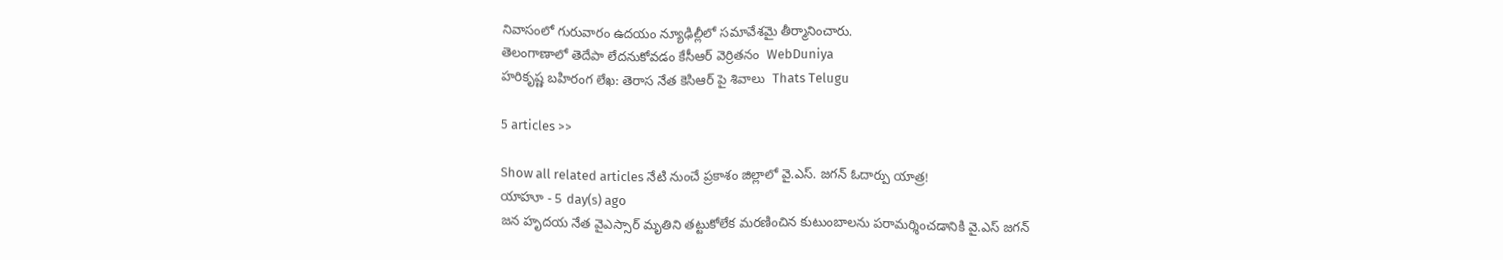నివాసంలో గురువారం ఉదయం న్యూఢిల్లీలో సమావేశమై తీర్మానించారు.
తెలంగాణాలో తెదేపా లేదనుకోవడం కేసీఆర్ వెర్రితనం  WebDuniya
హరికృష్ణ బహిరంగ లేఖ: తెరాస నేత కెసిఆర్ పై శివాలు  Thats Telugu

5 articles >>

Show all related articles నేటి నుంచే ప్రకాశం జిల్లాలో వై.ఎస్. జగన్ ఓదార్పు యాత్ర!
యాహూ - 5 day(s) ago
జన హృదయ నేత వైఎస్సార్ మృతిని తట్టుకోలేక మరణించిన కుటుంబాలను పరామర్శించడానికి వై.ఎస్ జగన్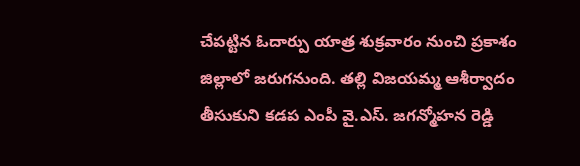చేపట్టిన ఓదార్పు యాత్ర శుక్రవారం నుంచి ప్రకాశం జిల్లాలో జరుగనుంది. తల్లి విజయమ్మ ఆశీర్వాదం తీసుకుని కడప ఎంపీ వై.ఎస్. జగన్మోహన రెడ్డి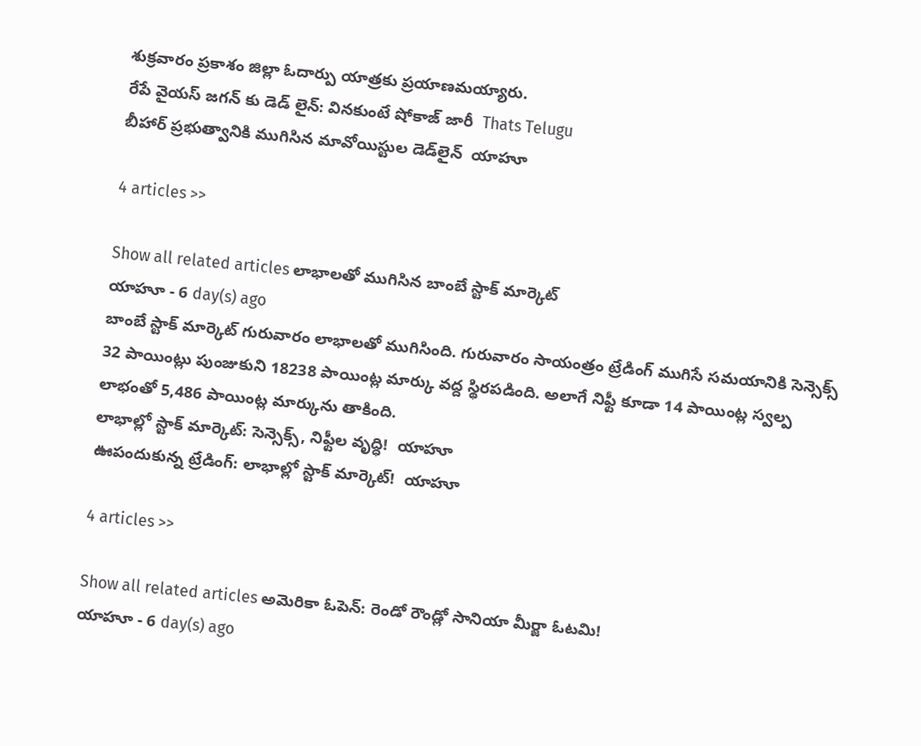శుక్రవారం ప్రకాశం జిల్లా ఓదార్పు యాత్రకు ప్రయాణమయ్యారు.
రేపే వైయస్ జగన్ కు డెడ్ లైన్: వినకుంటే షోకాజ్ జారీ  Thats Telugu
బీహార్‌ ప్రభుత్వానికి ముగిసిన మావోయిస్టుల డెడ్‌లైన్  యాహూ

4 articles >>

Show all related articles లాభాలతో ముగిసిన బాంబే స్టాక్ మార్కెట్
యాహూ - 6 day(s) ago
బాంబే స్టాక్ మార్కెట్ గురువారం లాభాలతో ముగిసింది. గురువారం సాయంత్రం ట్రేడింగ్ ముగిసే సమయానికి సెన్సెక్స్ 32 పాయింట్లు పుంజుకుని 18238 పాయింట్ల మార్కు వద్ద స్థిరపడింది. అలాగే నిఫ్టీ కూడా 14 పాయింట్ల స్వల్ప లాభంతో 5,486 పాయింట్ల మార్కును తాకింది.
లాభాల్లో స్టాక్ మార్కెట్: సెన్సెక్స్, నిఫ్టీల వృద్ధి!  యాహూ
ఊపందుకున్న ట్రేడింగ్: లాభాల్లో స్టాక్ మార్కెట్!  యాహూ

4 articles >>

Show all related articles అమెరికా ఓపెన్: రెండో రౌండ్లో సానియా మీర్జా ఓటమి!
యాహూ - 6 day(s) ago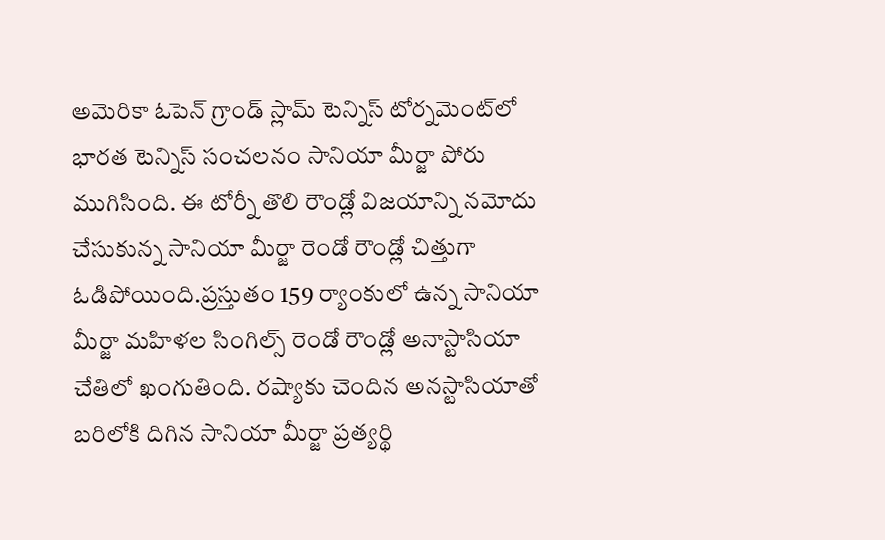అమెరికా ఓపెన్ గ్రాండ్ స్లామ్ టెన్నిస్ టోర్నమెంట్‌లో భారత టెన్నిస్ సంచలనం సానియా మీర్జా పోరు ముగిసింది. ఈ టోర్నీ తొలి రౌండ్లో విజయాన్ని నమోదు చేసుకున్న సానియా మీర్జా రెండో రౌండ్లో చిత్తుగా ఓడిపోయింది.ప్రస్తుతం 159 ర్యాంకులో ఉన్న సానియా మీర్జా మహిళల సింగిల్స్ రెండో రౌండ్లో అనాస్టాసియా చేతిలో ఖంగుతింది. రష్యాకు చెందిన అనస్టాసియాతో బరిలోకి దిగిన సానియా మీర్జా ప్రత్యర్థి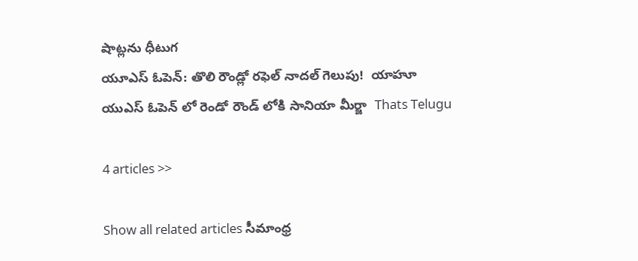షాట్లను ధీటుగ
యూఎస్ ఓపెన్: తొలి రౌండ్లో రఫెల్ నాదల్ గెలుపు!  యాహూ
యుఎస్ ఓపెన్ లో రెండో రౌండ్ లోకి సానియా మీర్జా  Thats Telugu

4 articles >>

Show all related articles సీమాంధ్ర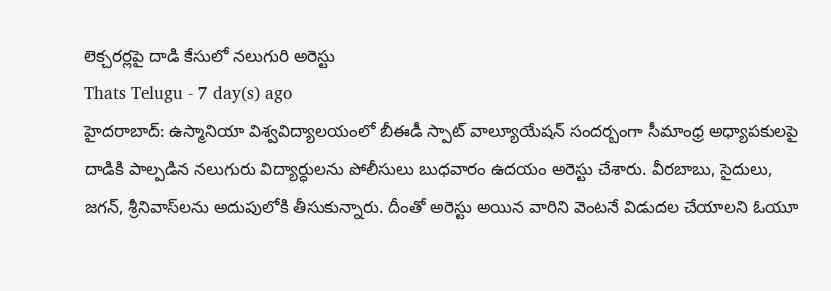లెక్చరర్లపై దాడి కేసులో నలుగురి అరెస్టు
Thats Telugu - 7 day(s) ago
హైదరాబాద్: ఉస్మానియా విశ్వవిద్యాలయంలో బీఈడీ స్పాట్ వాల్యూయేషన్ సందర్బంగా సీమాంధ్ర అధ్యాపకులపై దాడికి పాల్పడిన నలుగురు విద్యార్ధులను పోలీసులు బుధవారం ఉదయం అరెస్టు చేశారు. వీరబాబు, సైదులు, జగన్, శ్రీనివాస్‌లను అదుపులోకి తీసుకున్నారు. దీంతో అరెస్టు అయిన వారిని వెంటనే విడుదల చేయాలని ఓయూ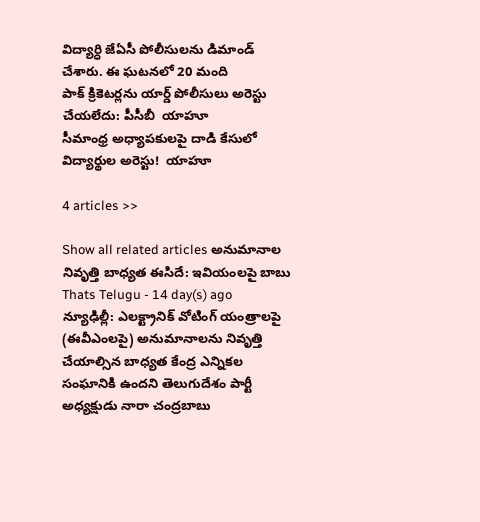విద్యార్ధి జేఏసీ పోలీసులను డిమాండ్ చేశారు. ఈ ఘటనలో 20 మంది
పాక్ క్రికెటర్లను యార్డ్ పోలీసులు అరెస్టు చేయలేదు: పీసీబీ  యాహూ
సీమాంధ్ర అధ్యాపకులపై దాడి కేసులో విద్యార్థుల అరెస్టు!  యాహూ

4 articles >>

Show all related articles అనుమానాల నివృత్తి బాధ్యత ఈసిదే: ఇవియంలపై బాబు
Thats Telugu - 14 day(s) ago
న్యూఢిల్లీ: ఎలక్ట్రానిక్ వోటింగ్ యంత్రాలపై (ఈవీఎంలపై) అనుమానాలను నివృత్తి చేయాల్సిన బాధ్యత కేంద్ర ఎన్నికల సంఘానికి ఉందని తెలుగుదేశం పార్టీ అధ్యక్షుడు నారా చంద్రబాబు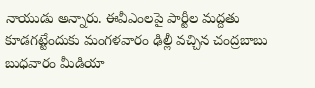నాయుడు అన్నారు. ఈవీఎంలపై పార్టీల మద్దతు కూడగట్టేందుకు మంగళవారం ఢిల్లీ వచ్చిన చంద్రబాబు బుధవారం మీడియా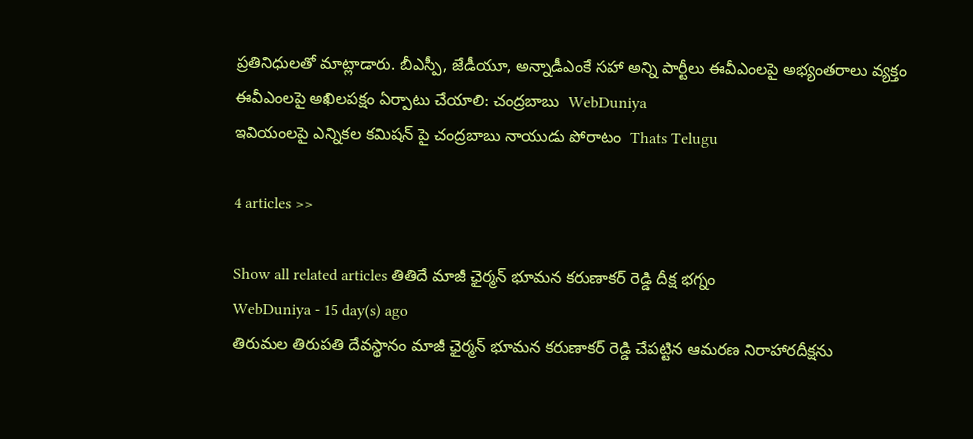ప్రతినిధులతో మాట్లాడారు. బీఎస్పీ, జేడీయూ, అన్నాడీఎంకే సహా అన్ని పార్టీలు ఈవీఎంలపై అభ్యంతరాలు వ్యక్తం
ఈవీఎంలపై అఖిలపక్షం ఏర్పాటు చేయాలి: చంద్రబాబు  WebDuniya
ఇవియంలపై ఎన్నికల కమిషన్ పై చంద్రబాబు నాయుడు పోరాటం  Thats Telugu

4 articles >>

Show all related articles తితిదే మాజీ ఛైర్మన్ భూమన కరుణాకర్ రెడ్డి దీక్ష భగ్నం
WebDuniya - 15 day(s) ago
తిరుమల తిరుపతి దేవస్థానం మాజీ ఛైర్మన్ భూమన కరుణాకర్ రెడ్డి చేపట్టిన ఆమరణ నిరాహారదీక్షను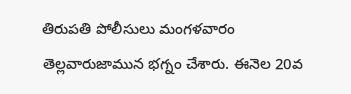తిరుపతి పోలీసులు మంగళవారం తెల్లవారుజామున భగ్నం చేశారు. ఈనెల 20వ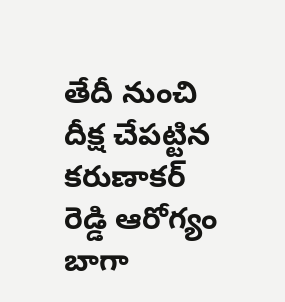తేదీ నుంచి దీక్ష చేపట్టిన కరుణాకర్ రెడ్డి ఆరోగ్యం బాగా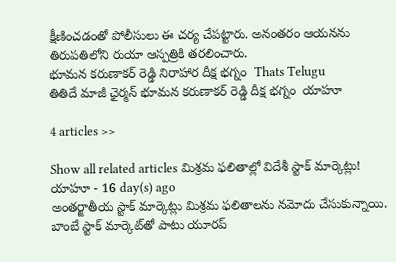క్షీణించడంతో పోలీసులు ఈ చర్య చేపట్టారు. అనంతరం ఆయనను తిరుపతిలోని రుయా ఆస్పత్రికి తరలించారు.
భూమన కరుణాకర్ రెడ్డి నిరాహార దీక్ష భగ్నం  Thats Telugu
తితిదే మాజీ ఛైర్మన్ భూమన కరుణాకర్ రెడ్డి దీక్ష భగ్నం  యాహూ

4 articles >>

Show all related articles మిశ్రమ ఫలితాల్లో విదేశీ స్టాక్ మార్కెట్లు!
యాహూ - 16 day(s) ago
అంతర్జాతీయ స్టాక్ మార్కెట్లు మిశ్రమ ఫలితాలను నమోదు చేసుకున్నాయి. బాంబే స్టాక్ మార్కెట్‌తో పాటు యూరప్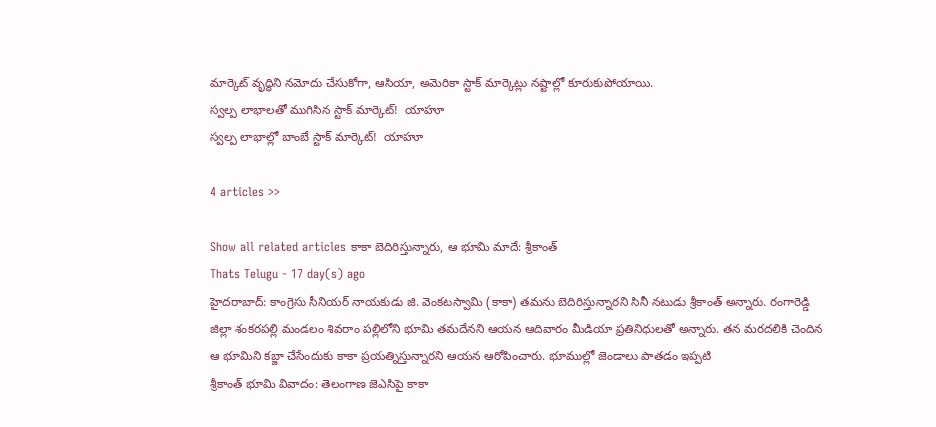మార్కెట్ వృద్ధిని నమోదు చేసుకోగా, ఆసియా, అమెరికా స్టాక్ మార్కెట్లు నష్టాల్లో కూరుకుపోయాయి.
స్వల్ప లాభాలతో ముగిసిన స్టాక్ మార్కెట్!  యాహూ
స్వల్ప లాభాల్లో బాంబే స్టాక్ మార్కెట్!  యాహూ

4 articles >>

Show all related articles కాకా బెదిరిస్తున్నారు, ఆ భూమి మాదే: శ్రీకాంత్
Thats Telugu - 17 day(s) ago
హైదరాబాద్: కాంగ్రెసు సీనియర్ నాయకుడు జి. వెంకటస్వామి (కాకా) తమను బెదిరిస్తున్నారని సినీ నటుడు శ్రీకాంత్ అన్నారు. రంగారెడ్డి జిల్లా శంకరపల్లి మండలం శివరాం పల్లిలోని భూమి తమదేనని ఆయన ఆదివారం మీడియా ప్రతినిధులతో అన్నారు. తన మరదలికి చెందిన ఆ భూమిని కబ్జా చేసేందుకు కాకా ప్రయత్నిస్తున్నారని ఆయన ఆరోపించారు. భూముల్లో జెండాలు పాతడం ఇప్పటి
శ్రీకాంత్ భూమి వివాదం: తెలంగాణ జెఎసిపై కాకా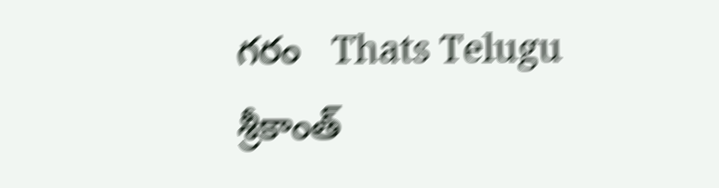గరం   Thats Telugu
శ్రీకాంత్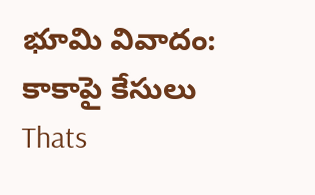భూమి వివాదం: కాకాపై కేసులు  Thats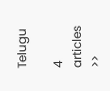Telugu

4 articles >>